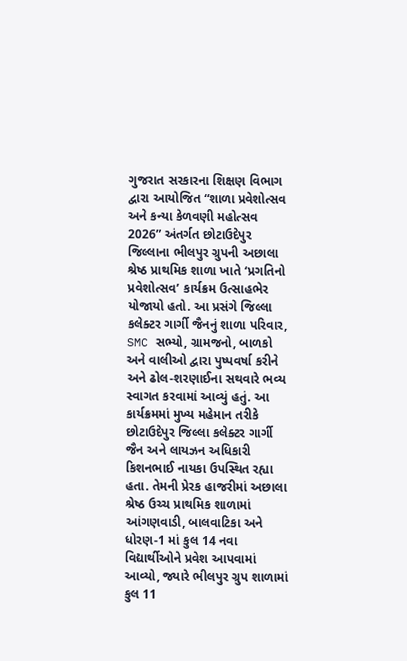ગુજરાત સરકારના શિક્ષણ વિભાગ દ્વારા આયોજિત “શાળા પ્રવેશોત્સવ અને કન્યા કેળવણી મહોત્સવ 2026” અંતર્ગત છોટાઉદેપુર જિલ્લાના ભીલપુર ગ્રુપની અછાલા શ્રેષ્ઠ પ્રાથમિક શાળા ખાતે ‘પ્રગતિનો પ્રવેશોત્સવ’ કાર્યક્રમ ઉત્સાહભેર યોજાયો હતો. આ પ્રસંગે જિલ્લા કલેક્ટર ગાર્ગી જૈનનું શાળા પરિવાર, SMC સભ્યો, ગ્રામજનો, બાળકો અને વાલીઓ દ્વારા પુષ્પવર્ષા કરીને અને ઢોલ-શરણાઈના સથવારે ભવ્ય સ્વાગત કરવામાં આવ્યું હતું. આ કાર્યક્રમમાં મુખ્ય મહેમાન તરીકે છોટાઉદેપુર જિલ્લા કલેક્ટર ગાર્ગી જૈન અને લાયઝન અધિકારી કિશનભાઈ નાયકા ઉપસ્થિત રહ્યા હતા. તેમની પ્રેરક હાજરીમાં અછાલા શ્રેષ્ઠ ઉચ્ચ પ્રાથમિક શાળામાં આંગણવાડી, બાલવાટિકા અને ધોરણ-1 માં કુલ 14 નવા વિદ્યાર્થીઓને પ્રવેશ આપવામાં આવ્યો, જ્યારે ભીલપુર ગ્રુપ શાળામાં કુલ 11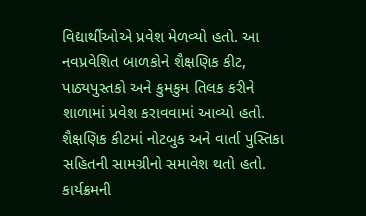વિદ્યાર્થીઓએ પ્રવેશ મેળવ્યો હતો. આ નવપ્રવેશિત બાળકોને શૈક્ષણિક કીટ, પાઠ્યપુસ્તકો અને કુમકુમ તિલક કરીને શાળામાં પ્રવેશ કરાવવામાં આવ્યો હતો. શૈક્ષણિક કીટમાં નોટબુક અને વાર્તા પુસ્તિકા સહિતની સામગ્રીનો સમાવેશ થતો હતો. કાર્યક્રમની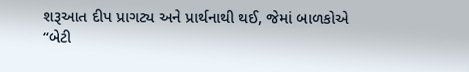શરૂઆત દીપ પ્રાગટ્ય અને પ્રાર્થનાથી થઈ, જેમાં બાળકોએ “બેટી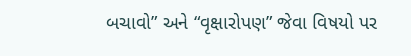બચાવો” અને “વૃક્ષારોપણ” જેવા વિષયો પર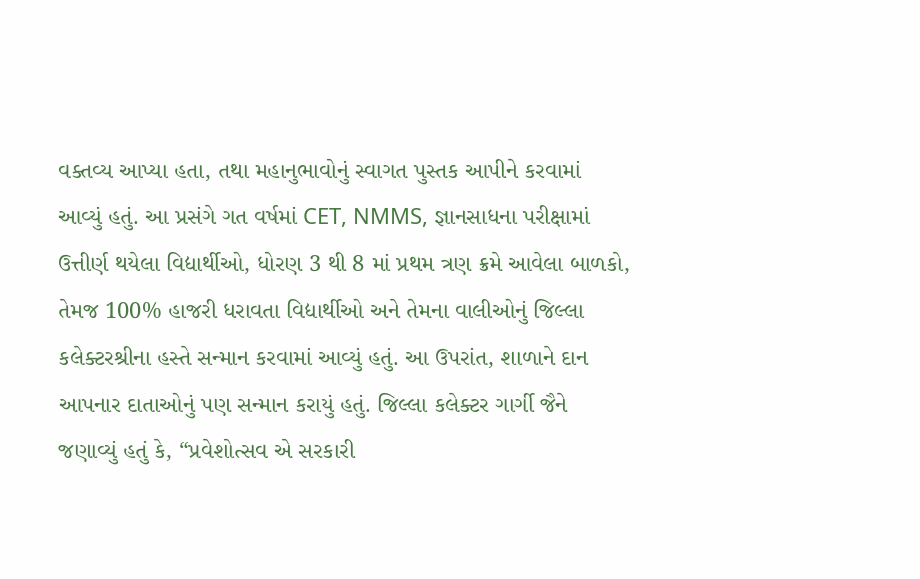વક્તવ્ય આપ્યા હતા, તથા મહાનુભાવોનું સ્વાગત પુસ્તક આપીને કરવામાં આવ્યું હતું. આ પ્રસંગે ગત વર્ષમાં CET, NMMS, જ્ઞાનસાધના પરીક્ષામાં ઉત્તીર્ણ થયેલા વિદ્યાર્થીઓ, ધોરણ 3 થી 8 માં પ્રથમ ત્રણ ક્રમે આવેલા બાળકો, તેમજ 100% હાજરી ધરાવતા વિદ્યાર્થીઓ અને તેમના વાલીઓનું જિલ્લા કલેક્ટરશ્રીના હસ્તે સન્માન કરવામાં આવ્યું હતું. આ ઉપરાંત, શાળાને દાન આપનાર દાતાઓનું પણ સન્માન કરાયું હતું. જિલ્લા કલેક્ટર ગાર્ગી જૈને જણાવ્યું હતું કે, “પ્રવેશોત્સવ એ સરકારી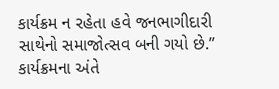કાર્યક્રમ ન રહેતા હવે જનભાગીદારી સાથેનો સમાજોત્સવ બની ગયો છે.” કાર્યક્રમના અંતે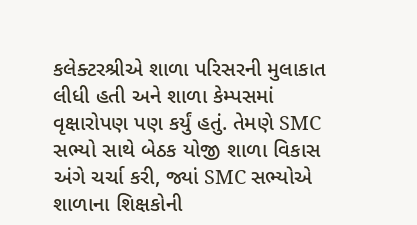કલેક્ટરશ્રીએ શાળા પરિસરની મુલાકાત લીધી હતી અને શાળા કેમ્પસમાં વૃક્ષારોપણ પણ કર્યું હતું. તેમણે SMC સભ્યો સાથે બેઠક યોજી શાળા વિકાસ અંગે ચર્ચા કરી, જ્યાં SMC સભ્યોએ શાળાના શિક્ષકોની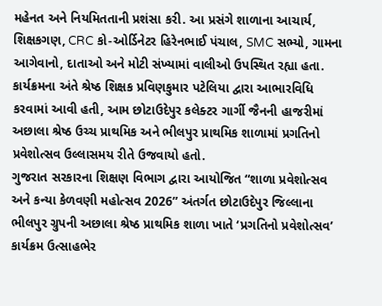મહેનત અને નિયમિતતાની પ્રશંસા કરી. આ પ્રસંગે શાળાના આચાર્ય, શિક્ષકગણ, CRC કો-ઓર્ડિનેટર હિરેનભાઈ પંચાલ, SMC સભ્યો, ગામના આગેવાનો, દાતાઓ અને મોટી સંખ્યામાં વાલીઓ ઉપસ્થિત રહ્યા હતા. કાર્યક્રમના અંતે શ્રેષ્ઠ શિક્ષક પ્રવિણકુમાર પટેલિયા દ્વારા આભારવિધિ કરવામાં આવી હતી, આમ છોટાઉદેપુર કલેક્ટર ગાર્ગી જૈનની હાજરીમાં અછાલા શ્રેષ્ઠ ઉચ્ચ પ્રાથમિક અને ભીલપુર પ્રાથમિક શાળામાં પ્રગતિનો પ્રવેશોત્સવ ઉલ્લાસમય રીતે ઉજવાયો હતો.
ગુજરાત સરકારના શિક્ષણ વિભાગ દ્વારા આયોજિત “શાળા પ્રવેશોત્સવ અને કન્યા કેળવણી મહોત્સવ 2026” અંતર્ગત છોટાઉદેપુર જિલ્લાના ભીલપુર ગ્રુપની અછાલા શ્રેષ્ઠ પ્રાથમિક શાળા ખાતે ‘પ્રગતિનો પ્રવેશોત્સવ’ કાર્યક્રમ ઉત્સાહભેર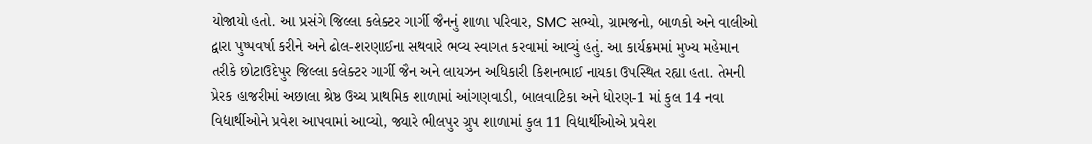યોજાયો હતો. આ પ્રસંગે જિલ્લા કલેક્ટર ગાર્ગી જૈનનું શાળા પરિવાર, SMC સભ્યો, ગ્રામજનો, બાળકો અને વાલીઓ દ્વારા પુષ્પવર્ષા કરીને અને ઢોલ-શરણાઈના સથવારે ભવ્ય સ્વાગત કરવામાં આવ્યું હતું. આ કાર્યક્રમમાં મુખ્ય મહેમાન તરીકે છોટાઉદેપુર જિલ્લા કલેક્ટર ગાર્ગી જૈન અને લાયઝન અધિકારી કિશનભાઈ નાયકા ઉપસ્થિત રહ્યા હતા. તેમની પ્રેરક હાજરીમાં અછાલા શ્રેષ્ઠ ઉચ્ચ પ્રાથમિક શાળામાં આંગણવાડી, બાલવાટિકા અને ધોરણ-1 માં કુલ 14 નવા વિદ્યાર્થીઓને પ્રવેશ આપવામાં આવ્યો, જ્યારે ભીલપુર ગ્રુપ શાળામાં કુલ 11 વિદ્યાર્થીઓએ પ્રવેશ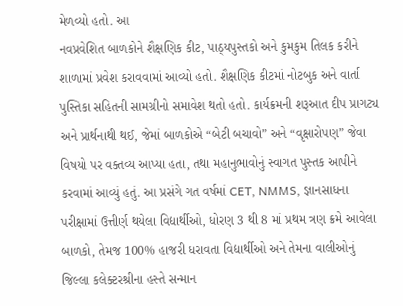મેળવ્યો હતો. આ
નવપ્રવેશિત બાળકોને શૈક્ષણિક કીટ, પાઠ્યપુસ્તકો અને કુમકુમ તિલક કરીને શાળામાં પ્રવેશ કરાવવામાં આવ્યો હતો. શૈક્ષણિક કીટમાં નોટબુક અને વાર્તા પુસ્તિકા સહિતની સામગ્રીનો સમાવેશ થતો હતો. કાર્યક્રમની શરૂઆત દીપ પ્રાગટ્ય અને પ્રાર્થનાથી થઈ, જેમાં બાળકોએ “બેટી બચાવો” અને “વૃક્ષારોપણ” જેવા વિષયો પર વક્તવ્ય આપ્યા હતા, તથા મહાનુભાવોનું સ્વાગત પુસ્તક આપીને કરવામાં આવ્યું હતું. આ પ્રસંગે ગત વર્ષમાં CET, NMMS, જ્ઞાનસાધના પરીક્ષામાં ઉત્તીર્ણ થયેલા વિદ્યાર્થીઓ, ધોરણ 3 થી 8 માં પ્રથમ ત્રણ ક્રમે આવેલા બાળકો, તેમજ 100% હાજરી ધરાવતા વિદ્યાર્થીઓ અને તેમના વાલીઓનું જિલ્લા કલેક્ટરશ્રીના હસ્તે સન્માન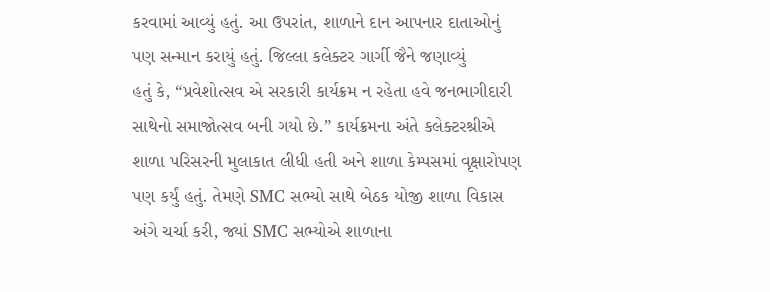કરવામાં આવ્યું હતું. આ ઉપરાંત, શાળાને દાન આપનાર દાતાઓનું પણ સન્માન કરાયું હતું. જિલ્લા કલેક્ટર ગાર્ગી જૈને જણાવ્યું
હતું કે, “પ્રવેશોત્સવ એ સરકારી કાર્યક્રમ ન રહેતા હવે જનભાગીદારી સાથેનો સમાજોત્સવ બની ગયો છે.” કાર્યક્રમના અંતે કલેક્ટરશ્રીએ શાળા પરિસરની મુલાકાત લીધી હતી અને શાળા કેમ્પસમાં વૃક્ષારોપણ પણ કર્યું હતું. તેમણે SMC સભ્યો સાથે બેઠક યોજી શાળા વિકાસ અંગે ચર્ચા કરી, જ્યાં SMC સભ્યોએ શાળાના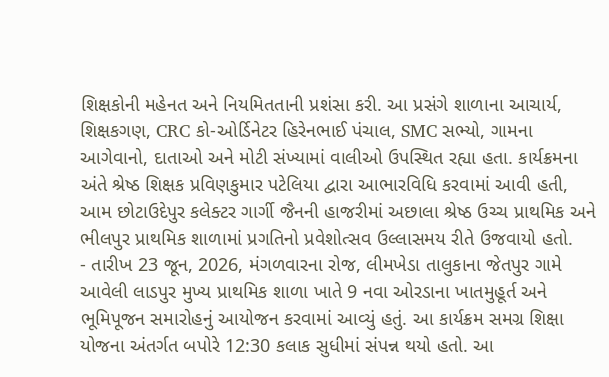શિક્ષકોની મહેનત અને નિયમિતતાની પ્રશંસા કરી. આ પ્રસંગે શાળાના આચાર્ય, શિક્ષકગણ, CRC કો-ઓર્ડિનેટર હિરેનભાઈ પંચાલ, SMC સભ્યો, ગામના આગેવાનો, દાતાઓ અને મોટી સંખ્યામાં વાલીઓ ઉપસ્થિત રહ્યા હતા. કાર્યક્રમના અંતે શ્રેષ્ઠ શિક્ષક પ્રવિણકુમાર પટેલિયા દ્વારા આભારવિધિ કરવામાં આવી હતી, આમ છોટાઉદેપુર કલેક્ટર ગાર્ગી જૈનની હાજરીમાં અછાલા શ્રેષ્ઠ ઉચ્ચ પ્રાથમિક અને ભીલપુર પ્રાથમિક શાળામાં પ્રગતિનો પ્રવેશોત્સવ ઉલ્લાસમય રીતે ઉજવાયો હતો.
- તારીખ 23 જૂન, 2026, મંગળવારના રોજ, લીમખેડા તાલુકાના જેતપુર ગામે આવેલી લાડપુર મુખ્ય પ્રાથમિક શાળા ખાતે 9 નવા ઓરડાના ખાતમુહૂર્ત અને ભૂમિપૂજન સમારોહનું આયોજન કરવામાં આવ્યું હતું. આ કાર્યક્રમ સમગ્ર શિક્ષા યોજના અંતર્ગત બપોરે 12:30 કલાક સુધીમાં સંપન્ન થયો હતો. આ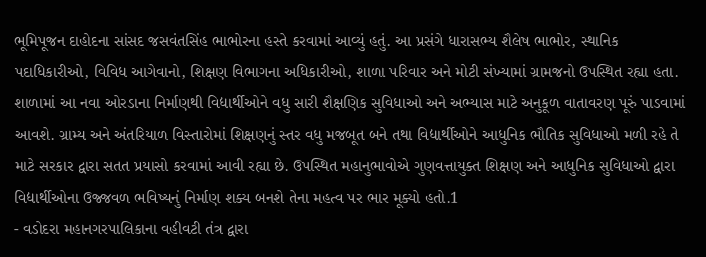ભૂમિપૂજન દાહોદના સાંસદ જસવંતસિંહ ભાભોરના હસ્તે કરવામાં આવ્યું હતું. આ પ્રસંગે ધારાસભ્ય શૈલેષ ભાભોર, સ્થાનિક પદાધિકારીઓ, વિવિધ આગેવાનો, શિક્ષણ વિભાગના અધિકારીઓ, શાળા પરિવાર અને મોટી સંખ્યામાં ગ્રામજનો ઉપસ્થિત રહ્યા હતા. શાળામાં આ નવા ઓરડાના નિર્માણથી વિદ્યાર્થીઓને વધુ સારી શૈક્ષણિક સુવિધાઓ અને અભ્યાસ માટે અનુકૂળ વાતાવરણ પૂરું પાડવામાં આવશે. ગ્રામ્ય અને અંતરિયાળ વિસ્તારોમાં શિક્ષણનું સ્તર વધુ મજબૂત બને તથા વિદ્યાર્થીઓને આધુનિક ભૌતિક સુવિધાઓ મળી રહે તે માટે સરકાર દ્વારા સતત પ્રયાસો કરવામાં આવી રહ્યા છે. ઉપસ્થિત મહાનુભાવોએ ગુણવત્તાયુક્ત શિક્ષણ અને આધુનિક સુવિધાઓ દ્વારા વિદ્યાર્થીઓના ઉજ્જવળ ભવિષ્યનું નિર્માણ શક્ય બનશે તેના મહત્વ પર ભાર મૂક્યો હતો.1
- વડોદરા મહાનગરપાલિકાના વહીવટી તંત્ર દ્વારા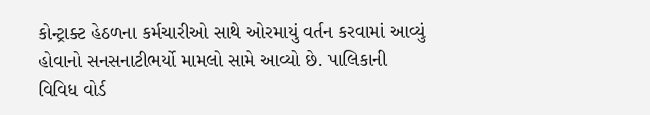કોન્ટ્રાક્ટ હેઠળના કર્મચારીઓ સાથે ઓરમાયું વર્તન કરવામાં આવ્યું હોવાનો સનસનાટીભર્યો મામલો સામે આવ્યો છે. પાલિકાની વિવિધ વોર્ડ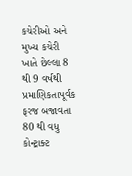કચેરીઓ અને મુખ્ય કચેરી ખાતે છેલ્લા 8 થી 9 વર્ષથી પ્રમાણિકતાપૂર્વક ફરજ બજાવતા 80 થી વધુ કોન્ટ્રાક્ટ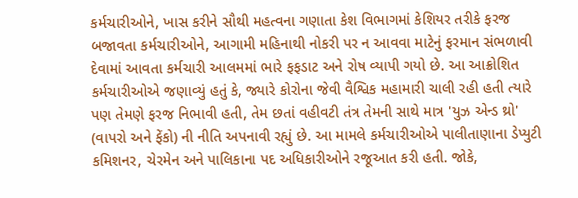કર્મચારીઓને, ખાસ કરીને સૌથી મહત્વના ગણાતા કેશ વિભાગમાં કેશિયર તરીકે ફરજ બજાવતા કર્મચારીઓને, આગામી મહિનાથી નોકરી પર ન આવવા માટેનું ફરમાન સંભળાવી દેવામાં આવતા કર્મચારી આલમમાં ભારે ફફડાટ અને રોષ વ્યાપી ગયો છે. આ આક્રોશિત કર્મચારીઓએ જણાવ્યું હતું કે, જ્યારે કોરોના જેવી વૈશ્વિક મહામારી ચાલી રહી હતી ત્યારે પણ તેમણે ફરજ નિભાવી હતી, તેમ છતાં વહીવટી તંત્ર તેમની સાથે માત્ર 'યુઝ એન્ડ થ્રો' (વાપરો અને ફેંકો) ની નીતિ અપનાવી રહ્યું છે. આ મામલે કર્મચારીઓએ પાલીતાણાના ડેપ્યુટી કમિશનર, ચેરમેન અને પાલિકાના પદ અધિકારીઓને રજૂઆત કરી હતી. જોકે,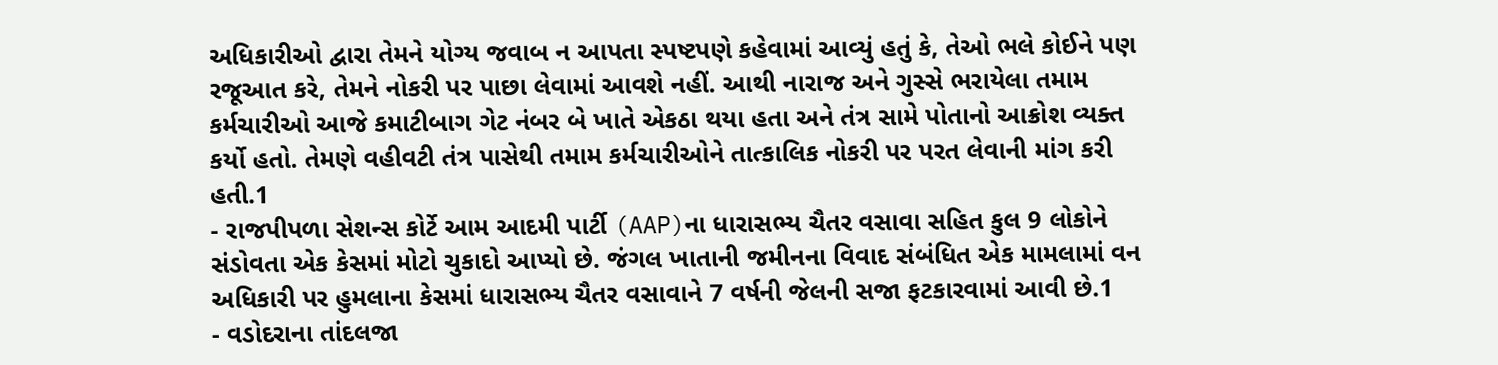અધિકારીઓ દ્વારા તેમને યોગ્ય જવાબ ન આપતા સ્પષ્ટપણે કહેવામાં આવ્યું હતું કે, તેઓ ભલે કોઈને પણ રજૂઆત કરે, તેમને નોકરી પર પાછા લેવામાં આવશે નહીં. આથી નારાજ અને ગુસ્સે ભરાયેલા તમામ કર્મચારીઓ આજે કમાટીબાગ ગેટ નંબર બે ખાતે એકઠા થયા હતા અને તંત્ર સામે પોતાનો આક્રોશ વ્યક્ત કર્યો હતો. તેમણે વહીવટી તંત્ર પાસેથી તમામ કર્મચારીઓને તાત્કાલિક નોકરી પર પરત લેવાની માંગ કરી હતી.1
- રાજપીપળા સેશન્સ કોર્ટે આમ આદમી પાર્ટી (AAP)ના ધારાસભ્ય ચૈતર વસાવા સહિત કુલ 9 લોકોને સંડોવતા એક કેસમાં મોટો ચુકાદો આપ્યો છે. જંગલ ખાતાની જમીનના વિવાદ સંબંધિત એક મામલામાં વન અધિકારી પર હુમલાના કેસમાં ધારાસભ્ય ચૈતર વસાવાને 7 વર્ષની જેલની સજા ફટકારવામાં આવી છે.1
- વડોદરાના તાંદલજા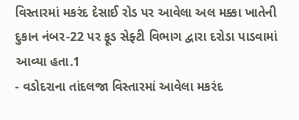વિસ્તારમાં મકરંદ દેસાઈ રોડ પર આવેલા અલ મક્કા ખાતેની દુકાન નંબર-22 પર ફૂડ સેફ્ટી વિભાગ દ્વારા દરોડા પાડવામાં આવ્યા હતા.1
- વડોદરાના તાંદલજા વિસ્તારમાં આવેલા મકરંદ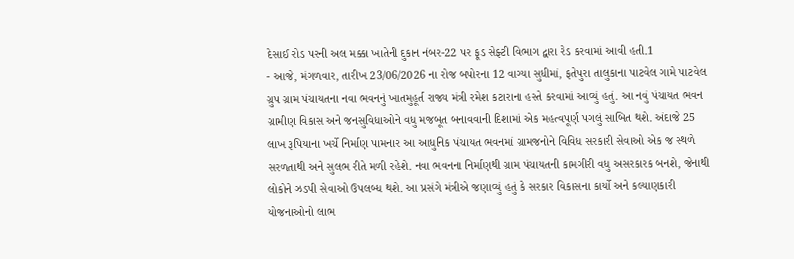દેસાઈ રોડ પરની અલ મક્કા ખાતેની દુકાન નંબર-22 પર ફૂડ સેફ્ટી વિભાગ દ્વારા રેડ કરવામાં આવી હતી.1
- આજે, મંગળવાર, તારીખ 23/06/2026 ના રોજ બપોરના 12 વાગ્યા સુધીમાં, ફતેપુરા તાલુકાના પાટવેલ ગામે પાટવેલ ગ્રુપ ગ્રામ પંચાયતના નવા ભવનનું ખાતમુહૂર્ત રાજ્ય મંત્રી રમેશ કટારાના હસ્તે કરવામાં આવ્યું હતું. આ નવું પંચાયત ભવન ગ્રામીણ વિકાસ અને જનસુવિધાઓને વધુ મજબૂત બનાવવાની દિશામાં એક મહત્વપૂર્ણ પગલું સાબિત થશે. અંદાજે 25 લાખ રૂપિયાના ખર્ચે નિર્માણ પામનાર આ આધુનિક પંચાયત ભવનમાં ગ્રામજનોને વિવિધ સરકારી સેવાઓ એક જ સ્થળે સરળતાથી અને સુલભ રીતે મળી રહેશે. નવા ભવનના નિર્માણથી ગ્રામ પંચાયતની કામગીરી વધુ અસરકારક બનશે, જેનાથી લોકોને ઝડપી સેવાઓ ઉપલબ્ધ થશે. આ પ્રસંગે મંત્રીએ જણાવ્યું હતું કે સરકાર વિકાસના કાર્યો અને કલ્યાણકારી યોજનાઓનો લાભ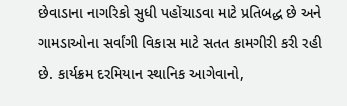છેવાડાના નાગરિકો સુધી પહોંચાડવા માટે પ્રતિબદ્ધ છે અને ગામડાઓના સર્વાંગી વિકાસ માટે સતત કામગીરી કરી રહી છે. કાર્યક્રમ દરમિયાન સ્થાનિક આગેવાનો,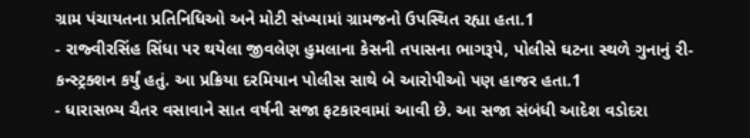ગ્રામ પંચાયતના પ્રતિનિધિઓ અને મોટી સંખ્યામાં ગ્રામજનો ઉપસ્થિત રહ્યા હતા.1
- રાજ્વીરસિંહ સિંધા પર થયેલા જીવલેણ હુમલાના કેસની તપાસના ભાગરૂપે, પોલીસે ઘટના સ્થળે ગુનાનું રી-કન્સ્ટ્રક્શન કર્યું હતું. આ પ્રક્રિયા દરમિયાન પોલીસ સાથે બે આરોપીઓ પણ હાજર હતા.1
- ધારાસભ્ય ચૈતર વસાવાને સાત વર્ષની સજા ફટકારવામાં આવી છે. આ સજા સંબંધી આદેશ વડોદરા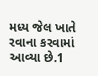મધ્ય જેલ ખાતે રવાના કરવામાં આવ્યા છે.1